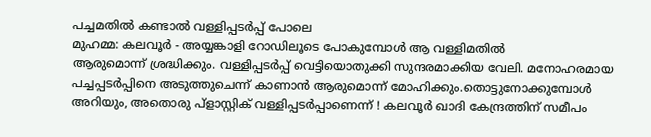പച്ചമതിൽ കണ്ടാൽ വള്ളിപ്പടർപ്പ് പോലെ
മുഹമ്മ: കലവൂർ - അയ്യങ്കാളി റോഡിലൂടെ പോകുമ്പോൾ ആ വള്ളിമതിൽ
ആരുമൊന്ന് ശ്രദ്ധിക്കും. വള്ളിപ്പടർപ്പ് വെട്ടിയൊതുക്കി സുന്ദരമാക്കിയ വേലി. മനോഹരമായ പച്ചപ്പടർപ്പിനെ അടുത്തുചെന്ന് കാണാൻ ആരുമൊന്ന് മോഹിക്കും.തൊട്ടുനോക്കുമ്പോൾ അറിയും, അതൊരു പ്ളാസ്റ്റിക് വള്ളിപ്പടർപ്പാണെന്ന് ! കലവൂർ ഖാദി കേന്ദ്രത്തിന് സമീപം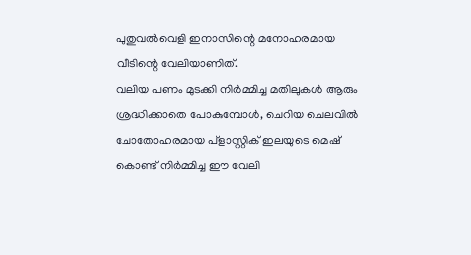പുതുവൽവെളി ഇനാസിന്റെ മനോഹരമായ വീടിന്റെ വേലിയാണിത്.
വലിയ പണം മുടക്കി നിർമ്മിച്ച മതിലുകൾ ആരും ശ്രദ്ധിക്കാതെ പോകുമ്പോൾ, ചെറിയ ചെലവിൽ ചോതോഹരമായ പ്ളാസ്റ്റിക് ഇലയുടെ മെഷ് കൊണ്ട് നിർമ്മിച്ച ഈ വേലി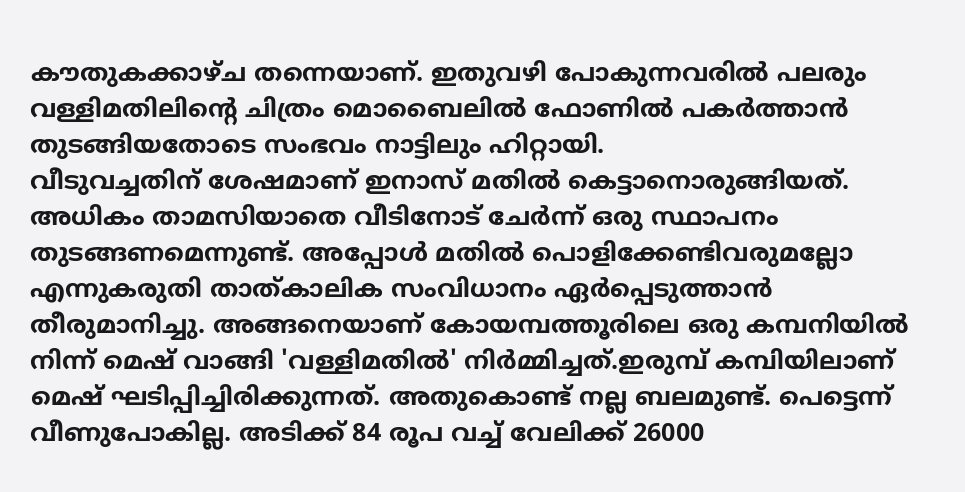കൗതുകക്കാഴ്ച തന്നെയാണ്. ഇതുവഴി പോകുന്നവരിൽ പലരും വള്ളിമതിലിന്റെ ചിത്രം മൊബൈലിൽ ഫോണിൽ പകർത്താൻ തുടങ്ങിയതോടെ സംഭവം നാട്ടിലും ഹിറ്റായി.
വീടുവച്ചതിന് ശേഷമാണ് ഇനാസ് മതിൽ കെട്ടാനൊരുങ്ങിയത്. അധികം താമസിയാതെ വീടിനോട് ചേർന്ന് ഒരു സ്ഥാപനം തുടങ്ങണമെന്നുണ്ട്. അപ്പോൾ മതിൽ പൊളിക്കേണ്ടിവരുമല്ലോ എന്നുകരുതി താത്കാലിക സംവിധാനം ഏർപ്പെടുത്താൻ തീരുമാനിച്ചു. അങ്ങനെയാണ് കോയമ്പത്തൂരിലെ ഒരു കമ്പനിയിൽ നിന്ന് മെഷ് വാങ്ങി 'വള്ളിമതിൽ' നിർമ്മിച്ചത്.ഇരുമ്പ് കമ്പിയിലാണ് മെഷ് ഘടിപ്പിച്ചിരിക്കുന്നത്. അതുകൊണ്ട് നല്ല ബലമുണ്ട്. പെട്ടെന്ന് വീണുപോകില്ല. അടിക്ക് 84 രൂപ വച്ച് വേലിക്ക് 26000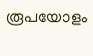രൂപയോളം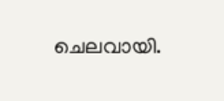ചെലവായി.